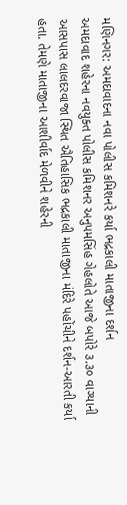મણિનગર: અમદાવાદના નવા પોલીસ કમિશનરે કર્યા ભદ્રકાલી માતાજીના દર્શન
અમદાવાદ શહેરના નવયુક્ત પોલીસ કમિશનર અનુપમસિંહ ગેહલોતે આજે બપોરે ૩.૩૦ વાગ્યાની આસપાસ લાલદરવાજા સ્થિત ઐતિહાસિક ભદ્રકાલી માતાજીના મંદિરે પહોંચીને દર્શન-આરતી કર્યા હતા. તેમણે માતાજીના આશીર્વાદ મેળવીને શહેરની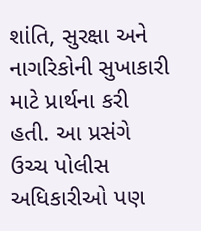શાંતિ, સુરક્ષા અને નાગરિકોની સુખાકારી માટે પ્રાર્થના કરી હતી. આ પ્રસંગે ઉચ્ચ પોલીસ અધિકારીઓ પણ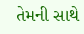તેમની સાથે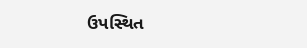ઉપસ્થિત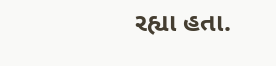રહ્યા હતા.